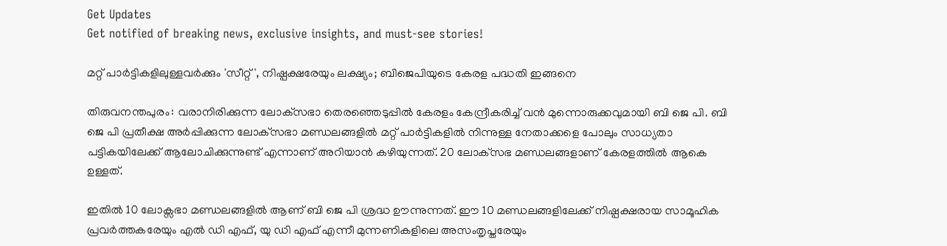Get Updates
Get notified of breaking news, exclusive insights, and must-see stories!

മറ്റ് പാര്‍ട്ടികളിലുള്ളവര്‍ക്കും 'സീറ്റ്', നിഷ്പക്ഷരേയും ലക്ഷ്യം; ബിജെപിയുടെ കേരള പദ്ധതി ഇങ്ങനെ

തിരുവനന്തപുരം: വരാനിരിക്കുന്ന ലോക്‌സഭാ തെരഞ്ഞെടുപ്പില്‍ കേരളം കേന്ദ്രീകരിച്ച് വന്‍ മുന്നൊരുക്കവുമായി ബി ജെ പി. ബി ജെ പി പ്രതീക്ഷ അര്‍പ്പിക്കുന്ന ലോക്‌സഭാ മണ്ഡലങ്ങളില്‍ മറ്റ് പാര്‍ട്ടികളില്‍ നിന്നുള്ള നേതാക്കളെ പോലും സാധ്യതാ പട്ടികയിലേക്ക് ആലോചിക്കുന്നുണ്ട് എന്നാണ് അറിയാന്‍ കഴിയുന്നത്. 20 ലോക്‌സഭ മണ്ഡലങ്ങളാണ് കേരളത്തില്‍ ആകെ ഉള്ളത്.

ഇതില്‍ 10 ലോക്സഭാ മണ്ഡലങ്ങളില്‍ ആണ് ബി ജെ പി ശ്രദ്ധ ഊന്നുന്നത്. ഈ 10 മണ്ഡലങ്ങളിലേക്ക് നിഷ്പക്ഷരായ സാമൂഹിക പ്രവര്‍ത്തകരേയും എല്‍ ഡി എഫ്, യു ഡി എഫ് എന്നീ മുന്നണികളിലെ അസംതൃപ്തരേയും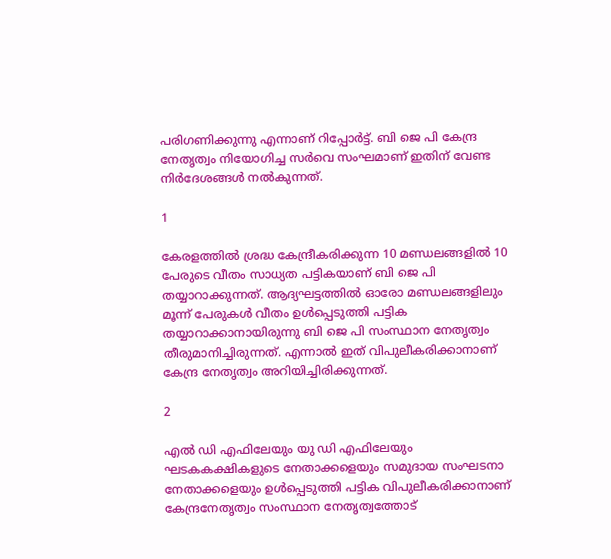പരിഗണിക്കുന്നു എന്നാണ് റിപ്പോര്‍ട്ട്. ബി ജെ പി കേന്ദ്ര നേതൃത്വം നിയോഗിച്ച സര്‍വെ സംഘമാണ് ഇതിന് വേണ്ട നിര്‍ദേശങ്ങള്‍ നല്‍കുന്നത്.

1

കേരളത്തില്‍ ശ്രദ്ധ കേന്ദ്രീകരിക്കുന്ന 10 മണ്ഡലങ്ങളില്‍ 10 പേരുടെ വീതം സാധ്യത പട്ടികയാണ് ബി ജെ പി തയ്യാറാക്കുന്നത്. ആദ്യഘട്ടത്തില്‍ ഓരോ മണ്ഡലങ്ങളിലും മൂന്ന് പേരുകള്‍ വീതം ഉള്‍പ്പെടുത്തി പട്ടിക തയ്യാറാക്കാനായിരുന്നു ബി ജെ പി സംസ്ഥാന നേതൃത്വം തീരുമാനിച്ചിരുന്നത്. എന്നാല്‍ ഇത് വിപുലീകരിക്കാനാണ് കേന്ദ്ര നേതൃത്വം അറിയിച്ചിരിക്കുന്നത്.

2

എല്‍ ഡി എഫിലേയും യു ഡി എഫിലേയും ഘടകകക്ഷികളുടെ നേതാക്കളെയും സമുദായ സംഘടനാ നേതാക്കളെയും ഉള്‍പ്പെടുത്തി പട്ടിക വിപുലീകരിക്കാനാണ് കേന്ദ്രനേതൃത്വം സംസ്ഥാന നേതൃത്വത്തോട്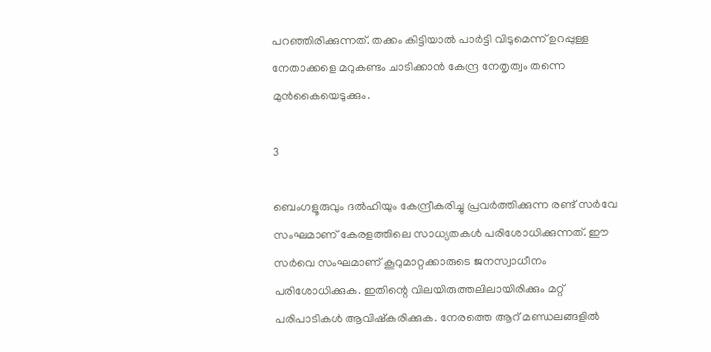പറഞ്ഞിരിക്കുന്നത്. തക്കം കിട്ടിയാല്‍ പാര്‍ട്ടി വിടുമെന്ന് ഉറപ്പുള്ള നേതാക്കളെ മറുകണ്ടം ചാടിക്കാന്‍ കേന്ദ്ര നേതൃത്വം തന്നെ മുന്‍കൈയെടുക്കും.

3

ബെംഗളൂരുവും ദല്‍ഹിയും കേന്ദ്രീകരിച്ചു പ്രവര്‍ത്തിക്കുന്ന രണ്ട് സര്‍വേ സംഘമാണ് കേരളത്തിലെ സാധ്യതകള്‍ പരിശോധിക്കുന്നത്. ഈ സര്‍വെ സംഘമാണ് കൂറുമാറ്റക്കാരുടെ ജനസ്വാധീനം പരിശോധിക്കുക. ഇതിന്റെ വിലയിരുത്തലിലായിരിക്കും മറ്റ് പരിപാടികള്‍ ആവിഷ്‌കരിക്കുക. നേരത്തെ ആറ് മണ്ഡലങ്ങളില്‍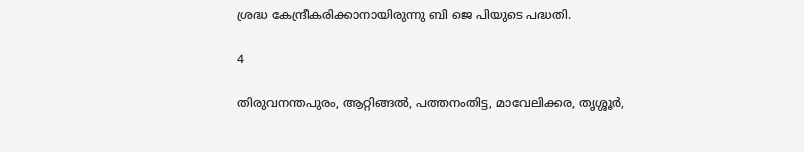ശ്രദ്ധ കേന്ദ്രീകരിക്കാനായിരുന്നു ബി ജെ പിയുടെ പദ്ധതി.

4

തിരുവനന്തപുരം, ആറ്റിങ്ങല്‍, പത്തനംതിട്ട, മാവേലിക്കര, തൃശ്ശൂര്‍,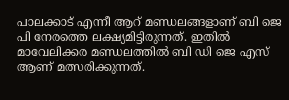പാലക്കാട് എന്നീ ആറ് മണ്ഡലങ്ങളാണ് ബി ജെ പി നേരത്തെ ലക്ഷ്യമിട്ടിരുന്നത്. ഇതില്‍ മാവേലിക്കര മണ്ഡലത്തില്‍ ബി ഡി ജെ എസ് ആണ് മത്സരിക്കുന്നത്.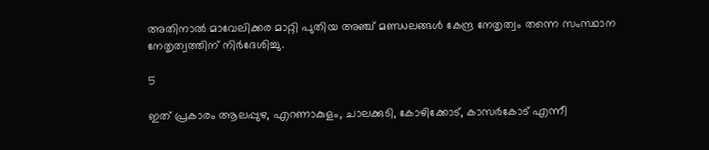അതിനാല്‍ മാവേലിക്കര മാറ്റി പുതിയ അഞ്ച് മണ്ഡലങ്ങള്‍ കേന്ദ്ര നേതൃത്വം തന്നെ സംസ്ഥാന നേതൃത്വത്തിന് നിര്‍ദേശിച്ചു.

5

ഇത് പ്രകാരം ആലപ്പുഴ, എറണാകുളം, ചാലക്കുടി, കോഴിക്കോട്, കാസര്‍കോട് എന്നീ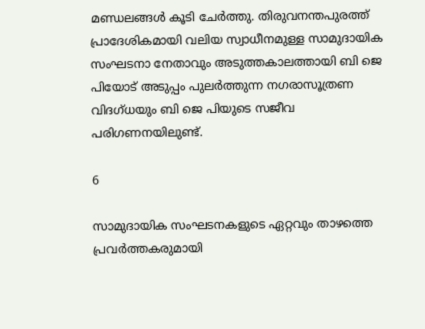മണ്ഡലങ്ങള്‍ കൂടി ചേര്‍ത്തു. തിരുവനന്തപുരത്ത് പ്രാദേശികമായി വലിയ സ്വാധീനമുള്ള സാമുദായിക സംഘടനാ നേതാവും അടുത്തകാലത്തായി ബി ജെ പിയോട് അടുപ്പം പുലര്‍ത്തുന്ന നഗരാസൂത്രണ വിദഗ്ധയും ബി ജെ പിയുടെ സജീവ പരിഗണനയിലുണ്ട്.

6

സാമുദായിക സംഘടനകളുടെ ഏറ്റവും താഴത്തെ പ്രവര്‍ത്തകരുമായി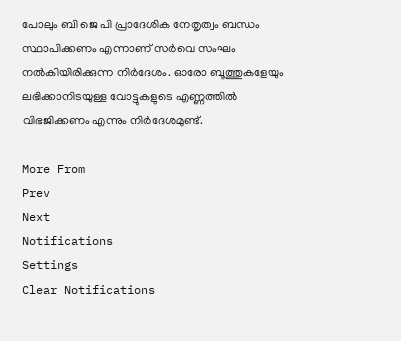പോലും ബി ജെ പി പ്രാദേശിക നേതൃത്വം ബന്ധം സ്ഥാപിക്കണം എന്നാണ് സര്‍വെ സംഘം നല്‍കിയിരിക്കുന്ന നിര്‍ദേശം. ഓരോ ബൂത്തുകളേയും ലഭിക്കാനിടയുള്ള വോട്ടുകളുടെ എണ്ണത്തില്‍ വിഭജിക്കണം എന്നും നിര്‍ദേശമുണ്ട്.

More From
Prev
Next
Notifications
Settings
Clear Notifications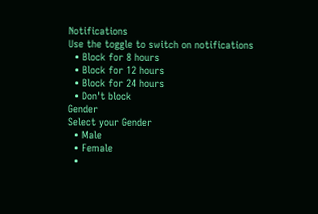Notifications
Use the toggle to switch on notifications
  • Block for 8 hours
  • Block for 12 hours
  • Block for 24 hours
  • Don't block
Gender
Select your Gender
  • Male
  • Female
  •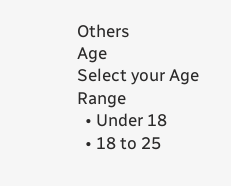Others
Age
Select your Age Range
  • Under 18
  • 18 to 25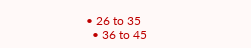• 26 to 35
  • 36 to 45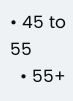• 45 to 55
  • 55+